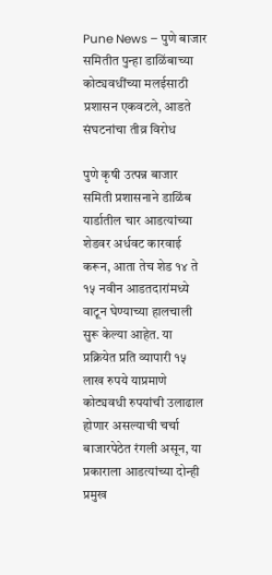Pune News – पुणे बाजार समितीत पुन्हा डाळिंबाच्या कोट्यवधींच्या मलईसाठी प्रशासन एकवटले, आडते संघटनांचा तीव्र विरोध

पुणे कृषी उत्पन्न बाजार समिती प्रशासनाने डाळिंब यार्डातील चार आडत्यांच्या शेडवर अर्धवट कारवाई करून, आता तेच शेड १४ ते १५ नवीन आडतदारांमध्ये वाटून घेण्याच्या हालचाली सुरू केल्या आहेत. या प्रक्रियेत प्रति व्यापारी १५ लाख रुपये याप्रमाणे कोट्यवधी रुपयांची उलाढाल होणार असल्याची चर्चा बाजारपेठेत रंगली असून, या प्रकाराला आडत्यांच्या दोन्ही प्रमुख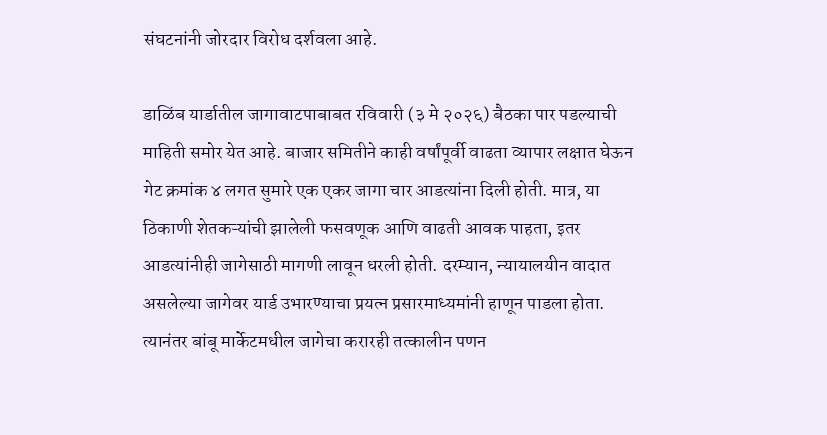संघटनांनी जोरदार विरोध दर्शवला आहे.

डाळिंब यार्डातील जागावाटपाबाबत रविवारी (३ मे २०२६) बैठका पार पडल्याची माहिती समोर येत आहे. बाजार समितीने काही वर्षांपूर्वी वाढता व्यापार लक्षात घेऊन गेट क्रमांक ४ लगत सुमारे एक एकर जागा चार आडत्यांना दिली होती. मात्र, या ठिकाणी शेतकऱ्यांची झालेली फसवणूक आणि वाढती आवक पाहता, इतर आडत्यांनीही जागेसाठी मागणी लावून धरली होती. दरम्यान, न्यायालयीन वादात असलेल्या जागेवर यार्ड उभारण्याचा प्रयत्न प्रसारमाध्यमांनी हाणून पाडला होता. त्यानंतर बांबू मार्केटमधील जागेचा करारही तत्कालीन पणन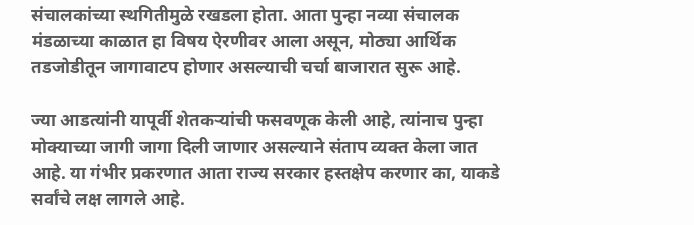संचालकांच्या स्थगितीमुळे रखडला होता. आता पुन्हा नव्या संचालक मंडळाच्या काळात हा विषय ऐरणीवर आला असून, मोठ्या आर्थिक तडजोडीतून जागावाटप होणार असल्याची चर्चा बाजारात सुरू आहे.

ज्या आडत्यांनी यापूर्वी शेतकऱ्यांची फसवणूक केली आहे, त्यांनाच पुन्हा मोक्याच्या जागी जागा दिली जाणार असल्याने संताप व्यक्त केला जात आहे. या गंभीर प्रकरणात आता राज्य सरकार हस्तक्षेप करणार का, याकडे सर्वांचे लक्ष लागले आहे.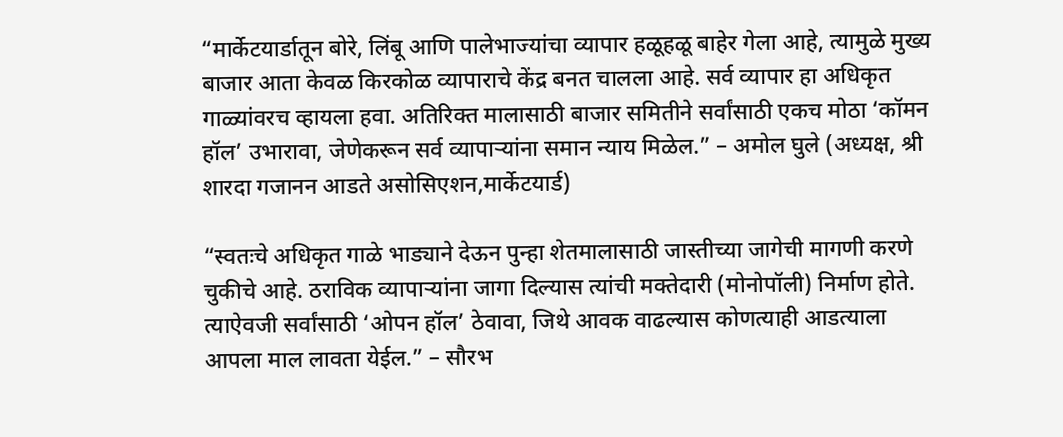“मार्केटयार्डातून बोरे, लिंबू आणि पालेभाज्यांचा व्यापार हळूहळू बाहेर गेला आहे, त्यामुळे मुख्य बाजार आता केवळ किरकोळ व्यापाराचे केंद्र बनत चालला आहे. सर्व व्यापार हा अधिकृत गाळ्यांवरच व्हायला हवा. अतिरिक्त मालासाठी बाजार समितीने सर्वांसाठी एकच मोठा ‘कॉमन हॉल’ उभारावा, जेणेकरून सर्व व्यापाऱ्यांना समान न्याय मिळेल.” – अमोल घुले (अध्यक्ष, श्री शारदा गजानन आडते असोसिएशन,मार्केटयार्ड)

“स्वतःचे अधिकृत गाळे भाड्याने देऊन पुन्हा शेतमालासाठी जास्तीच्या जागेची मागणी करणे चुकीचे आहे. ठराविक व्यापाऱ्यांना जागा दिल्यास त्यांची मक्तेदारी (मोनोपॉली) निर्माण होते. त्याऐवजी सर्वांसाठी ‘ओपन हॉल’ ठेवावा, जिथे आवक वाढल्यास कोणत्याही आडत्याला आपला माल लावता येईल.” – सौरभ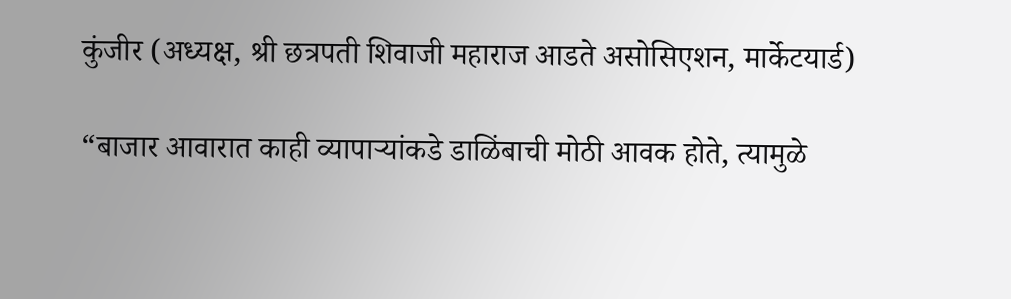कुंजीर (अध्यक्ष, श्री छत्रपती शिवाजी महाराज आडते असोसिएशन, मार्केटयार्ड)

“बाजार आवारात काही व्यापाऱ्यांकडे डाळिंबाची मोठी आवक होते, त्यामुळे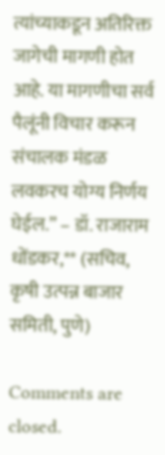त्यांच्याकडून अतिरिक्त जागेची मागणी होत आहे. या मागणीचा सर्व पैलूंनी विचार करून संचालक मंडळ लवकरच योग्य निर्णय घेईल.” – डॉ. राजाराम धोंडकर,** (सचिव, कृषी उत्पन्न बाजार समिती, पुणे)

Comments are closed.